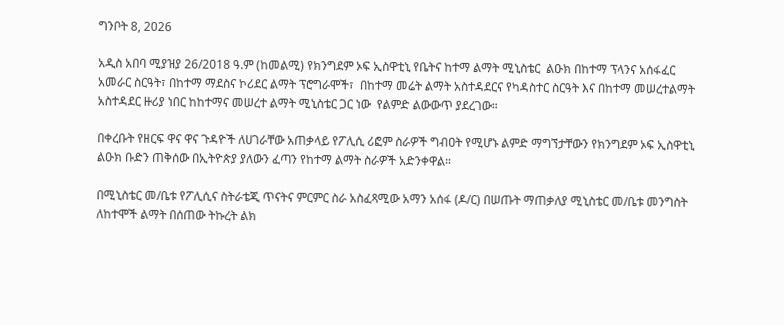ግንቦት 8, 2026

አዲስ አበባ ሚያዝያ 26/2018 ዓ.ም (ከመልሚ) የክንግደም ኦፍ ኢስዋቲኒ የቤትና ከተማ ልማት ሚኒስቴር  ልዑክ በከተማ ፕላንና አሰፋፈር አመራር ስርዓት፣ በከተማ ማደስና ኮሪደር ልማት ፕሮግራሞች፣  በከተማ መሬት ልማት አስተዳደርና የካዳስተር ስርዓት እና በከተማ መሠረተልማት አስተዳደር ዙሪያ ነበር ከከተማና መሠረተ ልማት ሚኒስቴር ጋር ነው  የልምድ ልውውጥ ያደረገው።

በቀረቡት የዘርፍ ዋና ዋና ጉዳዮች ለሀገራቸው አጠቃላይ የፖሊሲ ሪፎም ስራዎች ግብዐት የሚሆኑ ልምድ ማግኘታቸውን የክንግደም ኦፍ ኢስዋቲኒ ልዑክ ቡድን ጠቅሰው በኢትዮጵያ ያለውን ፈጣን የከተማ ልማት ስራዎች አድንቀዋል።

በሚኒስቴር መ/ቤቱ የፖሊሲና ስትራቴጂ ጥናትና ምርምር ስራ አስፈጻሚው አማን አሰፋ (ዶ/ር) በሠጡት ማጠቃለያ ሚኒስቴር መ/ቤቱ መንግስት ለከተሞች ልማት በሰጠው ትኩረት ልክ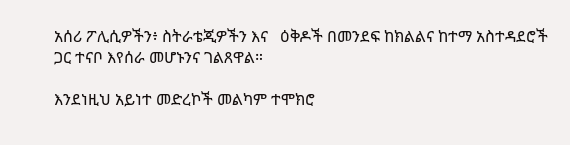አሰሪ ፖሊሲዎችን፥ ስትራቴጂዎችን እና   ዕቅዶች በመንደፍ ከክልልና ከተማ አስተዳደሮች ጋር ተናቦ እየሰራ መሆኑንና ገልጸዋል።

እንደነዚህ አይነተ መድረኮች መልካም ተሞክሮ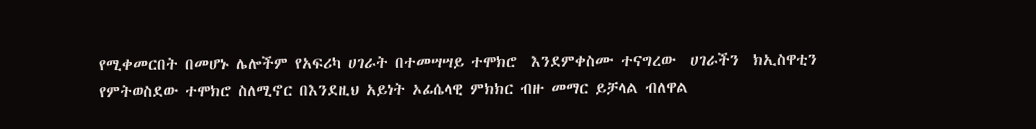የሚቀመርበት በመሆኑ ሌሎችም የአፍሪካ ሀገራት በተመሣሣይ ተሞክሮ  እንደምቀስሙ ተናግረው  ሀገራችን  ክኢስዋቲን  የምትወስደው ተሞክሮ ስለሚኖር በእንደዚህ አይነት ኦፊሴላዊ ምክክር ብዙ መማር ይቻላል ብለዋል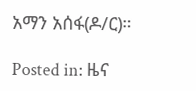አማን አሰፋ(ዶ/ር)።

Posted in: ዜና